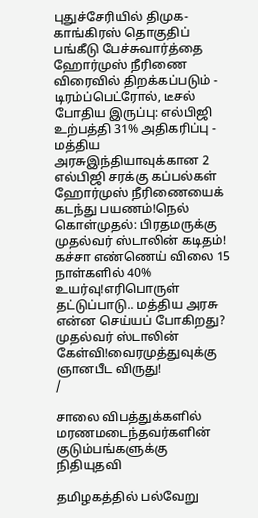புதுச்சேரியில் திமுக-காங்கிரஸ் தொகுதிப் பங்கீடு பேச்சுவார்த்தை ஹோர்முஸ் நீரிணை விரைவில் திறக்கப்படும் - டிரம்ப்பெட்ரோல், டீசல் போதிய இருப்பு: எல்பிஜி உற்பத்தி 31% அதிகரிப்பு - மத்திய அரசுஇந்தியாவுக்கான 2 எல்பிஜி சரக்கு கப்பல்கள் ஹோர்முஸ் நீரிணையைக் கடந்து பயணம்!நெல் கொள்முதல்: பிரதமருக்கு முதல்வர் ஸ்டாலின் கடிதம்! கச்சா எண்ணெய் விலை 15 நாள்களில் 40% உயர்வு!எரிபொருள் தட்டுப்பாடு.. மத்திய அரசு என்ன செய்யப் போகிறது? முதல்வர் ஸ்டாலின் கேள்வி!வைரமுத்துவுக்கு ஞானபீட விருது!
/

சாலை விபத்துக்களில் மரணமடைந்தவர்களின் குடும்பங்களுக்கு நிதியுதவி

தமிழகத்தில் பல்வேறு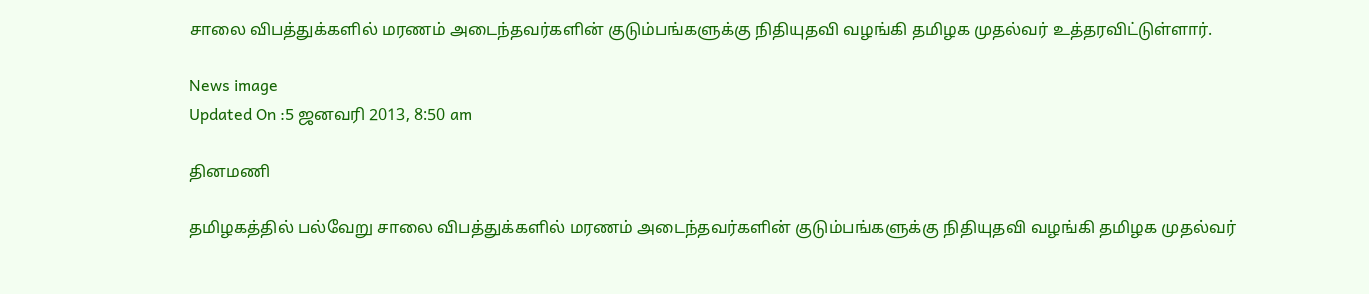சாலை விபத்துக்களில் மரணம் அடைந்தவர்களின் குடும்பங்களுக்கு நிதியுதவி வழங்கி தமிழக முதல்வர் உத்தரவிட்டுள்ளார்.

News image
Updated On :5 ஜனவரி 2013, 8:50 am

தினமணி

தமிழகத்தில் பல்வேறு சாலை விபத்துக்களில் மரணம் அடைந்தவர்களின் குடும்பங்களுக்கு நிதியுதவி வழங்கி தமிழக முதல்வர்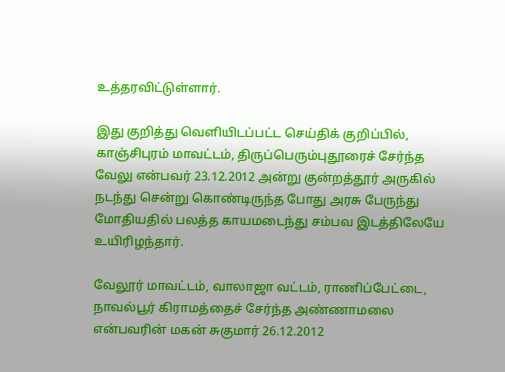உத்தரவிட்டுள்ளார்.

இது குறித்து வெளியிடப்பட்ட செய்திக் குறிப்பில், காஞ்சிபுரம் மாவட்டம், திருப்பெரும்புதூரைச் சேர்ந்த வேலு என்பவர் 23.12.2012 அன்று குன்றத்தூர் அருகில் நடந்து சென்று கொண்டிருந்த போது அரசு பேருந்து மோதியதில் பலத்த காயமடைந்து சம்பவ இடத்திலேயே உயிரிழந்தார்.

வேலூர் மாவட்டம், வாலாஜா வட்டம், ராணிப்பேட்டை, நாவல்பூர் கிராமத்தைச் சேர்ந்த அண்ணாமலை என்பவரின் மகன் சுகுமார் 26.12.2012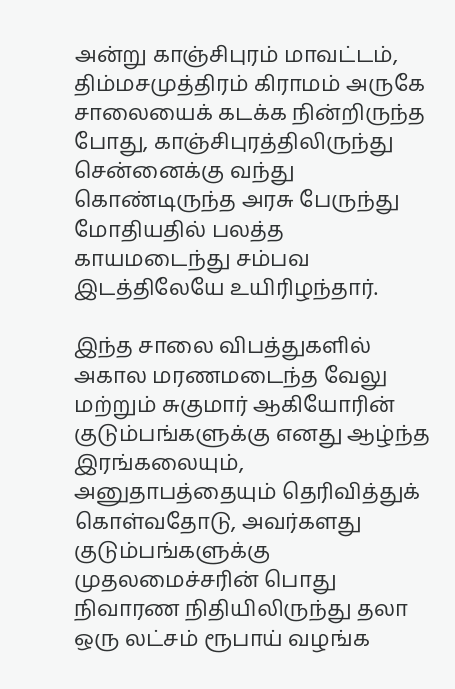அன்று காஞ்சிபுரம் மாவட்டம், திம்மசமுத்திரம் கிராமம் அருகே சாலையைக் கடக்க நின்றிருந்த போது, காஞ்சிபுரத்திலிருந்து சென்னைக்கு வந்து கொண்டிருந்த அரசு பேருந்து மோதியதில் பலத்த காயமடைந்து சம்பவ இடத்திலேயே உயிரிழந்தார்.

இந்த சாலை விபத்துகளில் அகால மரணமடைந்த வேலு மற்றும் சுகுமார் ஆகியோரின் குடும்பங்களுக்கு எனது ஆழ்ந்த இரங்கலையும், அனுதாபத்தையும் தெரிவித்துக் கொள்வதோடு, அவர்களது குடும்பங்களுக்கு முதலமைச்சரின் பொது நிவாரண நிதியிலிருந்து தலா ஒரு லட்சம் ரூபாய் வழங்க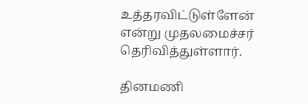உத்தரவிட்டுள்ளேன் என்று முதலமைச்சர் தெரிவித்துள்ளார்.

தினமணி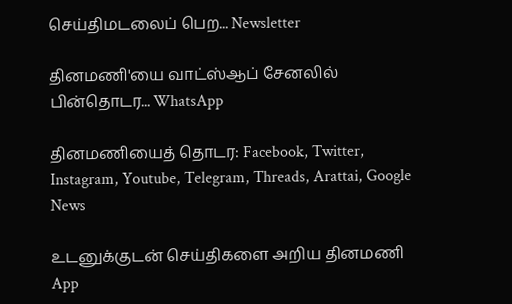செய்திமடலைப் பெற... Newsletter

தினமணி'யை வாட்ஸ்ஆப் சேனலில் பின்தொடர... WhatsApp

தினமணியைத் தொடர: Facebook, Twitter, Instagram, Youtube, Telegram, Threads, Arattai, Google News

உடனுக்குடன் செய்திகளை அறிய தினமணி App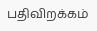பதிவிறக்கம்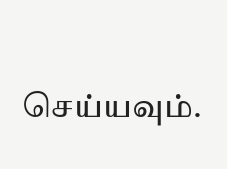செய்யவும்.